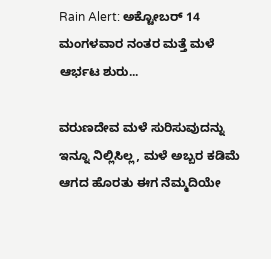Rain Alert: ಅಕ್ಟೋಬರ್ 14 ಮಂಗಳವಾರ ನಂತರ ಮತ್ತೆ ಮಳೆ ಆರ್ಭಟ ಶುರು...

ವರುಣದೇವ ಮಳೆ ಸುರಿಸುವುದನ್ನು ಇನ್ನೂ ನಿಲ್ಲಿಸಿಲ್ಲ, ಮಳೆ ಅಬ್ಬರ ಕಡಿಮೆ ಆಗದ ಹೊರತು ಈಗ ನೆಮ್ಮದಿಯೇ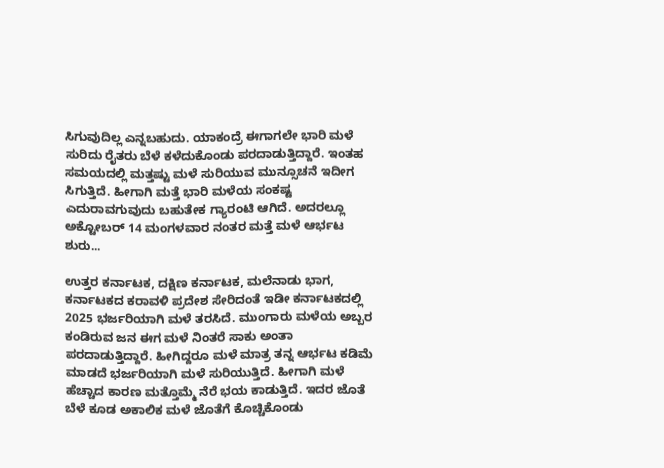ಸಿಗುವುದಿಲ್ಲ ಎನ್ನಬಹುದು. ಯಾಕಂದ್ರೆ ಈಗಾಗಲೇ ಭಾರಿ ಮಳೆ ಸುರಿದು ರೈತರು ಬೆಳೆ ಕಳೆದುಕೊಂಡು ಪರದಾಡುತ್ತಿದ್ದಾರೆ. ಇಂತಹ ಸಮಯದಲ್ಲಿ ಮತ್ತಷ್ಟು ಮಳೆ ಸುರಿಯುವ ಮುನ್ಸೂಚನೆ ಇದೀಗ ಸಿಗುತ್ತಿದೆ. ಹೀಗಾಗಿ ಮತ್ತೆ ಭಾರಿ ಮಳೆಯ ಸಂಕಷ್ಟ ಎದುರಾವಗುವುದು ಬಹುತೇಕ ಗ್ಯಾರಂಟಿ ಆಗಿದೆ. ಅದರಲ್ಲೂ ಅಕ್ಟೋಬರ್ 14 ಮಂಗಳವಾರ ನಂತರ ಮತ್ತೆ ಮಳೆ ಆರ್ಭಟ ಶುರು...

ಉತ್ತರ ಕರ್ನಾಟಕ, ದಕ್ಷಿಣ ಕರ್ನಾಟಕ, ಮಲೆನಾಡು ಭಾಗ, ಕರ್ನಾಟಕದ ಕರಾವಳಿ ಪ್ರದೇಶ ಸೇರಿದಂತೆ ಇಡೀ ಕರ್ನಾಟಕದಲ್ಲಿ 2025 ಭರ್ಜರಿಯಾಗಿ ಮಳೆ ತರಸಿದೆ. ಮುಂಗಾರು ಮಳೆಯ ಅಬ್ಬರ ಕಂಡಿರುವ ಜನ ಈಗ ಮಳೆ ನಿಂತರೆ ಸಾಕು ಅಂತಾ ಪರದಾಡುತ್ತಿದ್ದಾರೆ. ಹೀಗಿದ್ದರೂ ಮಳೆ ಮಾತ್ರ ತನ್ನ ಆರ್ಭಟ ಕಡಿಮೆ ಮಾಡದೆ ಭರ್ಜರಿಯಾಗಿ ಮಳೆ ಸುರಿಯುತ್ತಿದೆ. ಹೀಗಾಗಿ ಮಳೆ ಹೆಚ್ಚಾದ ಕಾರಣ ಮತ್ತೊಮ್ಮೆ ನೆರೆ ಭಯ ಕಾಡುತ್ತಿದೆ. ಇದರ ಜೊತೆ ಬೆಳೆ ಕೂಡ ಅಕಾಲಿಕ ಮಳೆ ಜೊತೆಗೆ ಕೊಚ್ಚಿಕೊಂಡು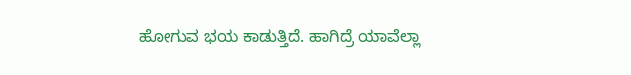ಹೋಗುವ ಭಯ ಕಾಡುತ್ತಿದೆ. ಹಾಗಿದ್ರೆ ಯಾವೆಲ್ಲಾ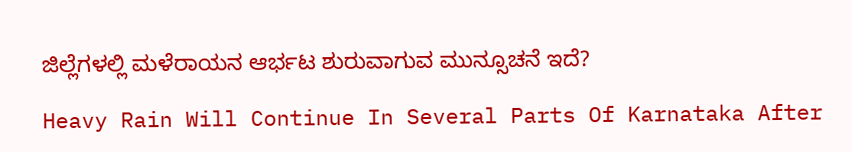ಜಿಲ್ಲೆಗಳಲ್ಲಿ ಮಳೆರಾಯನ ಆರ್ಭಟ ಶುರುವಾಗುವ ಮುನ್ಸೂಚನೆ ಇದೆ?

Heavy Rain Will Continue In Several Parts Of Karnataka After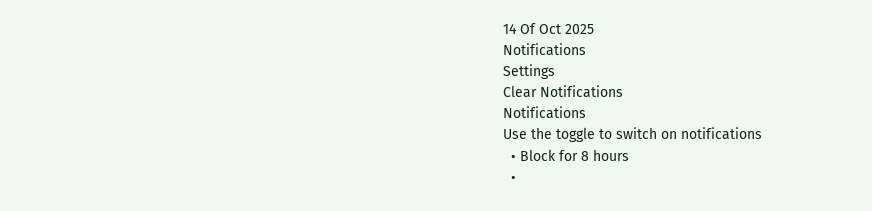14 Of Oct 2025
Notifications
Settings
Clear Notifications
Notifications
Use the toggle to switch on notifications
  • Block for 8 hours
  •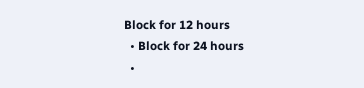Block for 12 hours
  • Block for 24 hours
  •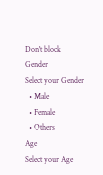Don't block
Gender
Select your Gender
  • Male
  • Female
  • Others
Age
Select your Age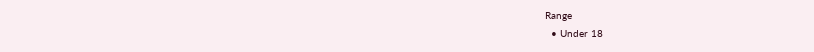Range
  • Under 18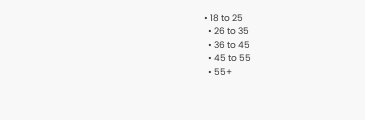• 18 to 25
  • 26 to 35
  • 36 to 45
  • 45 to 55
  • 55+